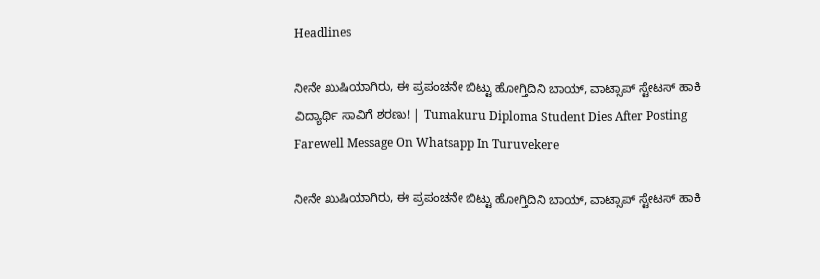Headlines

ನೀನೇ ಖುಷಿಯಾಗಿರು, ಈ ಪ್ರಪಂಚನೇ ಬಿಟ್ಟು ಹೋಗ್ತಿದಿನಿ ಬಾಯ್, ವಾಟ್ಸಾಪ್ ಸ್ಟೇಟಸ್ ಹಾಕಿ ವಿದ್ಯಾರ್ಥಿ ಸಾವಿಗೆ ಶರಣು! | Tumakuru Diploma Student Dies After Posting Farewell Message On Whatsapp In Turuvekere

ನೀನೇ ಖುಷಿಯಾಗಿರು, ಈ ಪ್ರಪಂಚನೇ ಬಿಟ್ಟು ಹೋಗ್ತಿದಿನಿ ಬಾಯ್, ವಾಟ್ಸಾಪ್ ಸ್ಟೇಟಸ್ ಹಾಕಿ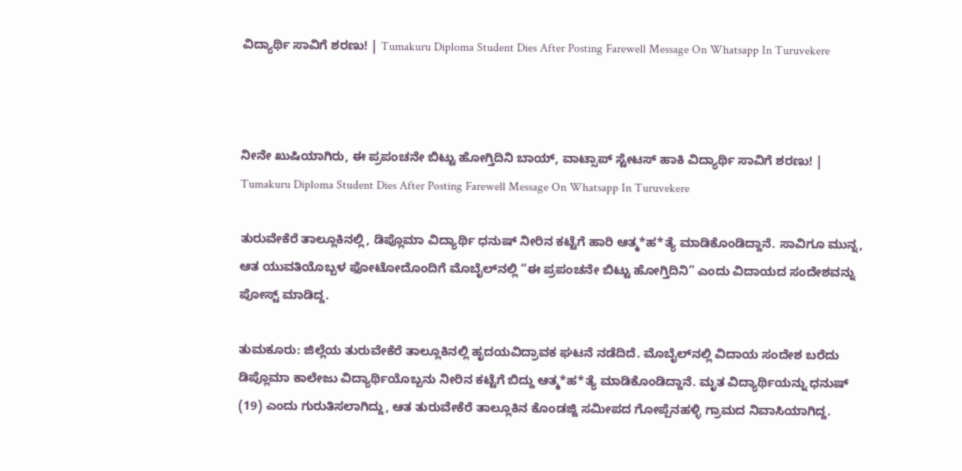ವಿದ್ಯಾರ್ಥಿ ಸಾವಿಗೆ ಶರಣು! | Tumakuru Diploma Student Dies After Posting Farewell Message On Whatsapp In Turuvekere



ನೀನೇ ಖುಷಿಯಾಗಿರು, ಈ ಪ್ರಪಂಚನೇ ಬಿಟ್ಟು ಹೋಗ್ತಿದಿನಿ ಬಾಯ್, ವಾಟ್ಸಾಪ್ ಸ್ಟೇಟಸ್ ಹಾಕಿ ವಿದ್ಯಾರ್ಥಿ ಸಾವಿಗೆ ಶರಣು! | Tumakuru Diploma Student Dies After Posting Farewell Message On Whatsapp In Turuvekere

ತುರುವೇಕೆರೆ ತಾಲ್ಲೂಕಿನಲ್ಲಿ, ಡಿಪ್ಲೊಮಾ ವಿದ್ಯಾರ್ಥಿ ಧನುಷ್ ನೀರಿನ ಕಟ್ಟೆಗೆ ಹಾರಿ ಆತ್ಮ*ಹ*ತ್ಯೆ ಮಾಡಿಕೊಂಡಿದ್ದಾನೆ. ಸಾವಿಗೂ ಮುನ್ನ, ಆತ ಯುವತಿಯೊಬ್ಬಳ ಫೋಟೋದೊಂದಿಗೆ ಮೊಬೈಲ್‌ನಲ್ಲಿ “ಈ ಪ್ರಪಂಚನೇ ಬಿಟ್ಟು ಹೋಗ್ತಿದಿನಿ” ಎಂದು ವಿದಾಯದ ಸಂದೇಶವನ್ನು ಪೋಸ್ಟ್ ಮಾಡಿದ್ದ.

ತುಮಕೂರು: ಜಿಲ್ಲೆಯ ತುರುವೇಕೆರೆ ತಾಲ್ಲೂಕಿನಲ್ಲಿ ಹೃದಯವಿದ್ರಾವಕ ಘಟನೆ ನಡೆದಿದೆ. ಮೊಬೈಲ್‌ನಲ್ಲಿ ವಿದಾಯ ಸಂದೇಶ ಬರೆದು ಡಿಪ್ಲೊಮಾ ಕಾಲೇಜು ವಿದ್ಯಾರ್ಥಿಯೊಬ್ಬನು ನೀರಿನ ಕಟ್ಟೆಗೆ ಬಿದ್ದು ಆತ್ಮ*ಹ*ತ್ಯೆ ಮಾಡಿಕೊಂಡಿದ್ದಾನೆ. ಮೃತ ವಿದ್ಯಾರ್ಥಿಯನ್ನು ಧನುಷ್ (19) ಎಂದು ಗುರುತಿಸಲಾಗಿದ್ದು, ಆತ ತುರುವೇಕೆರೆ ತಾಲ್ಲೂಕಿನ ಕೊಂಡಜ್ಜಿ ಸಮೀಪದ ಗೋಪ್ಪೆನಹಳ್ಳಿ ಗ್ರಾಮದ ನಿವಾಸಿಯಾಗಿದ್ದ.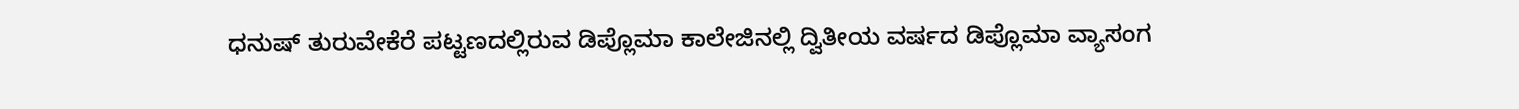ಧನುಷ್ ತುರುವೇಕೆರೆ ಪಟ್ಟಣದಲ್ಲಿರುವ ಡಿಪ್ಲೊಮಾ ಕಾಲೇಜಿನಲ್ಲಿ ದ್ವಿತೀಯ ವರ್ಷದ ಡಿಪ್ಲೊಮಾ ವ್ಯಾಸಂಗ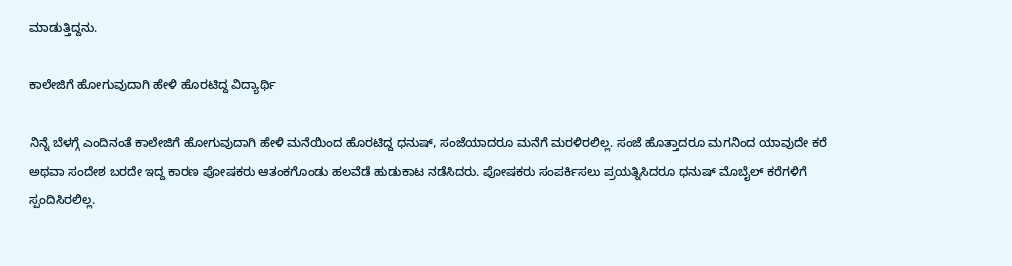ಮಾಡುತ್ತಿದ್ದನು.

ಕಾಲೇಜಿಗೆ ಹೋಗುವುದಾಗಿ ಹೇಳಿ ಹೊರಟಿದ್ದ ವಿದ್ಯಾರ್ಥಿ

ನಿನ್ನೆ ಬೆಳಗ್ಗೆ ಎಂದಿನಂತೆ ಕಾಲೇಜಿಗೆ ಹೋಗುವುದಾಗಿ ಹೇಳಿ ಮನೆಯಿಂದ ಹೊರಟಿದ್ದ ಧನುಷ್, ಸಂಜೆಯಾದರೂ ಮನೆಗೆ ಮರಳಿರಲಿಲ್ಲ. ಸಂಜೆ ಹೊತ್ತಾದರೂ ಮಗನಿಂದ ಯಾವುದೇ ಕರೆ ಅಥವಾ ಸಂದೇಶ ಬರದೇ ಇದ್ದ ಕಾರಣ ಪೋಷಕರು ಆತಂಕಗೊಂಡು ಹಲವೆಡೆ ಹುಡುಕಾಟ ನಡೆಸಿದರು. ಪೋಷಕರು ಸಂಪರ್ಕಿಸಲು ಪ್ರಯತ್ನಿಸಿದರೂ ಧನುಷ್ ಮೊಬೈಲ್ ಕರೆಗಳಿಗೆ ಸ್ಪಂದಿಸಿರಲಿಲ್ಲ.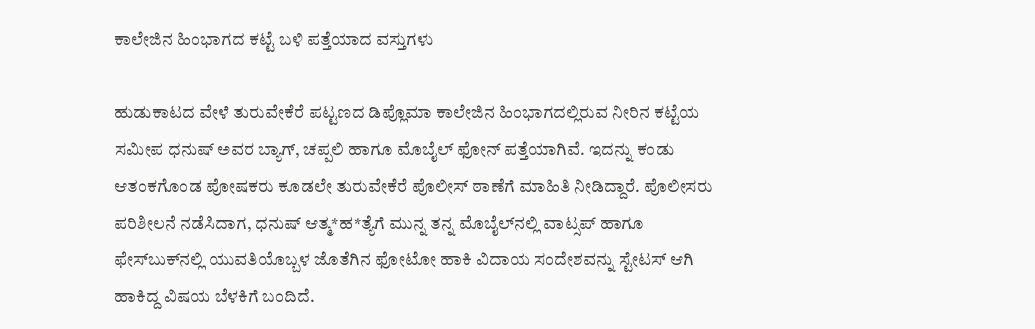ಕಾಲೇಜಿನ ಹಿಂಭಾಗದ ಕಟ್ಟೆ ಬಳಿ ಪತ್ತೆಯಾದ ವಸ್ತುಗಳು

ಹುಡುಕಾಟದ ವೇಳೆ ತುರುವೇಕೆರೆ ಪಟ್ಟಣದ ಡಿಪ್ಲೊಮಾ ಕಾಲೇಜಿನ ಹಿಂಭಾಗದಲ್ಲಿರುವ ನೀರಿನ ಕಟ್ಟೆಯ ಸಮೀಪ ಧನುಷ್ ಅವರ ಬ್ಯಾಗ್, ಚಪ್ಪಲಿ ಹಾಗೂ ಮೊಬೈಲ್ ಫೋನ್ ಪತ್ತೆಯಾಗಿವೆ. ಇದನ್ನು ಕಂಡು ಆತಂಕಗೊಂಡ ಪೋಷಕರು ಕೂಡಲೇ ತುರುವೇಕೆರೆ ಪೊಲೀಸ್ ಠಾಣೆಗೆ ಮಾಹಿತಿ ನೀಡಿದ್ದಾರೆ. ಪೊಲೀಸರು ಪರಿಶೀಲನೆ ನಡೆಸಿದಾಗ, ಧನುಷ್ ಆತ್ಮ*ಹ*ತ್ಯೆಗೆ ಮುನ್ನ ತನ್ನ ಮೊಬೈಲ್‌ನಲ್ಲಿ ವಾಟ್ಸಪ್ ಹಾಗೂ ಫೇಸ್‌ಬುಕ್‌ನಲ್ಲಿ ಯುವತಿಯೊಬ್ಬಳ ಜೊತೆಗಿನ ಫೋಟೋ ಹಾಕಿ ವಿದಾಯ ಸಂದೇಶವನ್ನು ಸ್ಟೇಟಸ್ ಆಗಿ ಹಾಕಿದ್ದ ವಿಷಯ ಬೆಳಕಿಗೆ ಬಂದಿದೆ.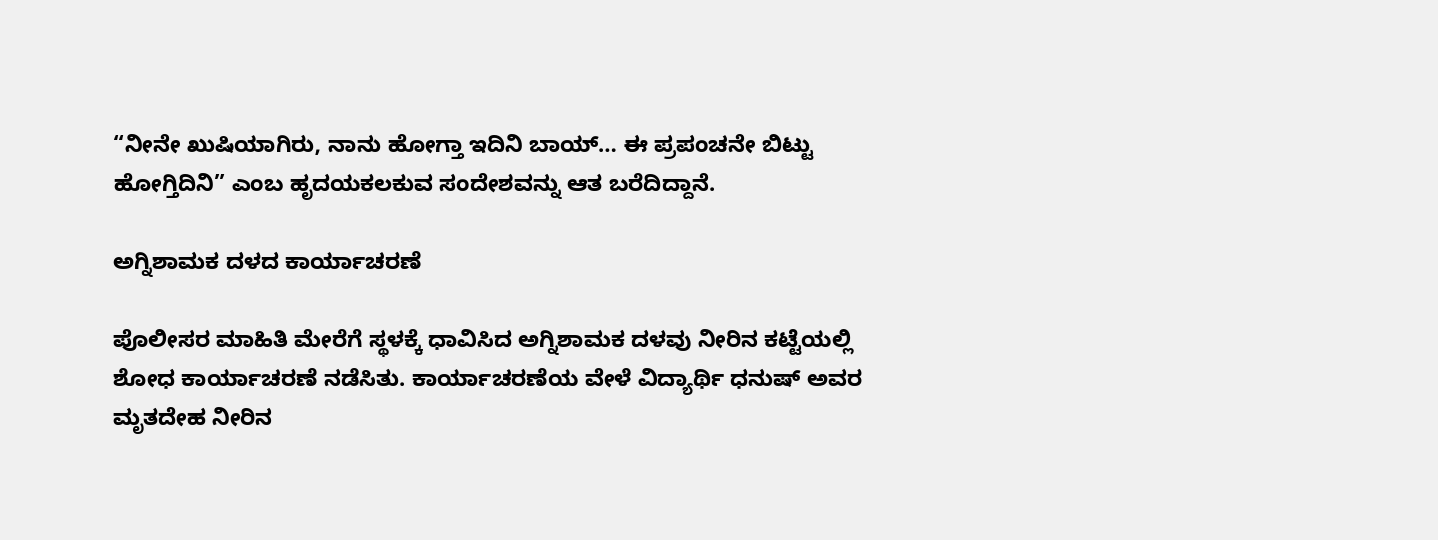“ನೀನೇ ಖುಷಿಯಾಗಿರು, ನಾನು ಹೋಗ್ತಾ ಇದಿನಿ ಬಾಯ್… ಈ ಪ್ರಪಂಚನೇ ಬಿಟ್ಟು ಹೋಗ್ತಿದಿನಿ” ಎಂಬ ಹೃದಯಕಲಕುವ ಸಂದೇಶವನ್ನು ಆತ ಬರೆದಿದ್ದಾನೆ.

ಅಗ್ನಿಶಾಮಕ ದಳದ ಕಾರ್ಯಾಚರಣೆ

ಪೊಲೀಸರ ಮಾಹಿತಿ ಮೇರೆಗೆ ಸ್ಥಳಕ್ಕೆ ಧಾವಿಸಿದ ಅಗ್ನಿಶಾಮಕ ದಳವು ನೀರಿನ ಕಟ್ಟೆಯಲ್ಲಿ ಶೋಧ ಕಾರ್ಯಾಚರಣೆ ನಡೆಸಿತು. ಕಾರ್ಯಾಚರಣೆಯ ವೇಳೆ ವಿದ್ಯಾರ್ಥಿ ಧನುಷ್ ಅವರ ಮೃತದೇಹ ನೀರಿನ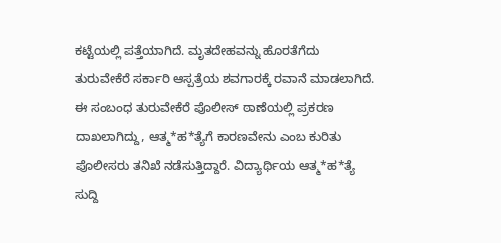ಕಟ್ಟೆಯಲ್ಲಿ ಪತ್ತೆಯಾಗಿದೆ. ಮೃತದೇಹವನ್ನು ಹೊರತೆಗೆದು ತುರುವೇಕೆರೆ ಸರ್ಕಾರಿ ಆಸ್ಪತ್ರೆಯ ಶವಗಾರಕ್ಕೆ ರವಾನೆ ಮಾಡಲಾಗಿದೆ. ಈ ಸಂಬಂಧ ತುರುವೇಕೆರೆ ಪೊಲೀಸ್ ಠಾಣೆಯಲ್ಲಿ ಪ್ರಕರಣ ದಾಖಲಾಗಿದ್ದು, ಆತ್ಮ*ಹ*ತ್ಯೆಗೆ ಕಾರಣವೇನು ಎಂಬ ಕುರಿತು ಪೊಲೀಸರು ತನಿಖೆ ನಡೆಸುತ್ತಿದ್ದಾರೆ. ವಿದ್ಯಾರ್ಥಿಯ ಆತ್ಮ*ಹ*ತ್ಯೆ ಸುದ್ದಿ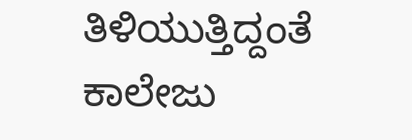ತಿಳಿಯುತ್ತಿದ್ದಂತೆ ಕಾಲೇಜು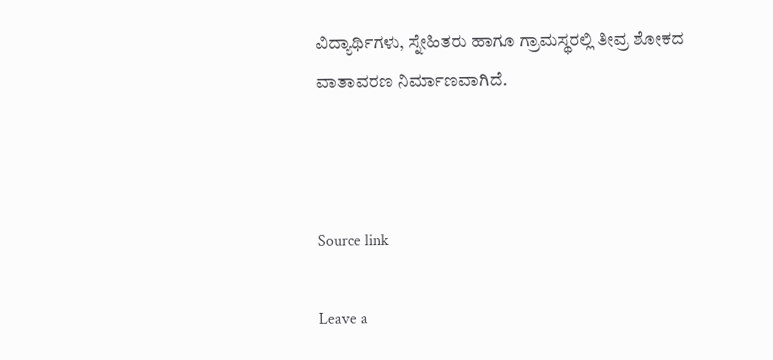ವಿದ್ಯಾರ್ಥಿಗಳು, ಸ್ನೇಹಿತರು ಹಾಗೂ ಗ್ರಾಮಸ್ಥರಲ್ಲಿ ತೀವ್ರ ಶೋಕದ ವಾತಾವರಣ ನಿರ್ಮಾಣವಾಗಿದೆ.



Source link

Leave a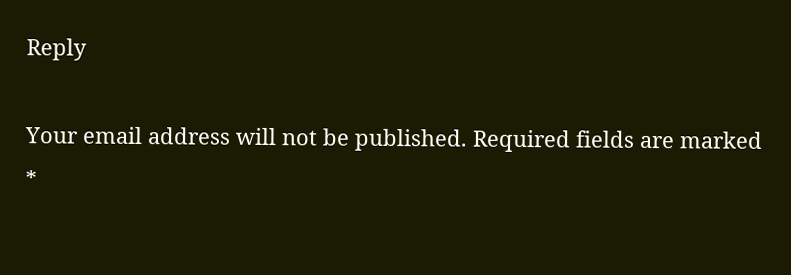Reply

Your email address will not be published. Required fields are marked *